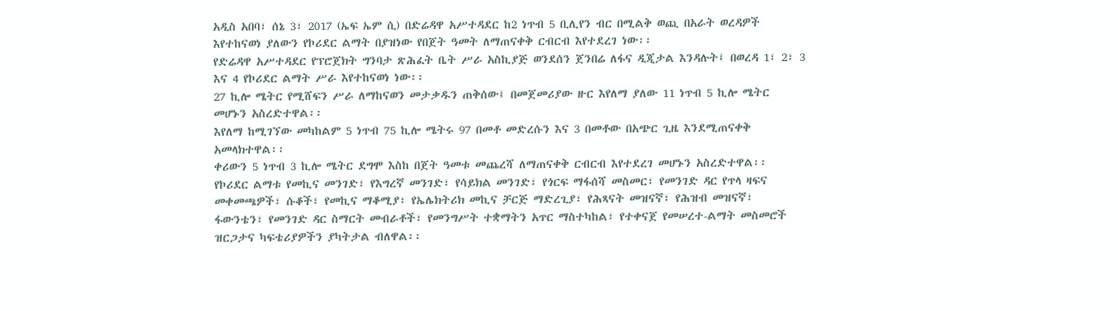አዲስ አበባ፣ ሰኔ 3፣ 2017 (ኤፍ ኤም ሲ) በድሬዳዋ አሥተዳደር ከ2 ነጥብ 5 ቢሊየን ብር በሚልቅ ወጪ በአራት ወረዳዎች እየተከናወነ ያለውን የኮሪደር ልማት በያዝነው የበጀት ዓመት ለማጠናቀቅ ርብርብ እየተደረገ ነው፡፡
የድሬዳዋ አሥተዳደር የፕሮጀክት ግንባታ ጽሕፈት ቤት ሥራ አስኪያጅ ወንደሰን ጀንበሬ ለፋና ዲጂታል እንዳሉት፤ በወረዳ 1፣ 2፣ 3 እና 4 የኮሪደር ልማት ሥራ እየተከናወነ ነው፡፡
27 ኪሎ ሜትር የሚሸፍን ሥራ ለማከናወን መታቃዱን ጠቅሰው፤ በመጀመሪያው ዙር እየለማ ያለው 11 ነጥብ 5 ኪሎ ሜትር መሆኑን አስረድተዋል፡፡
እየለማ ከሚገኘው መካከልም 5 ነጥብ 75 ኪሎ ሜትሩ 97 በመቶ መድረሱን እና 3 በመቶው በአጭር ጊዜ እንደሚጠናቀቅ አመላክተዋል፡፡
ቀሪውን 5 ነጥብ 3 ኪሎ ሜትር ደግሞ እስከ በጀት ዓመቱ መጨረሻ ለማጠናቀቅ ርብርብ እየተደረገ መሆኑን አስረድተዋል፡፡
የኮሪደር ልማቱ የመኪና መንገድ፣ የእግረኛ መንገድ፣ የሳይክል መንገድ፣ የጎርፍ ማፋሰሻ መስመር፣ የመንገድ ዳር የጥላ ዛፍና መቀመጫዎች፣ ሱቆች፣ የመኪና ማቆሚያ፣ የኤሌክትሪክ መኪና ቻርጅ ማድረጊያ፣ የሕጻናት መዝናኛ፣ የሕዝብ መዝናኛ፣ ፋውንቴን፣ የመንገድ ዳር ስማርት መብራቶች፣ የመንግሥት ተቋማትን አጥር ማስተካከል፣ የተቀናጀ የመሠረተ-ልማት መስመሮች ዝርጋታና ካፍቴሪያዎችን ያካትታል ብለዋል፡፡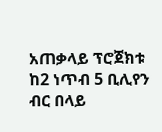አጠቃላይ ፕሮጀክቱ ከ2 ነጥብ 5 ቢሊየን ብር በላይ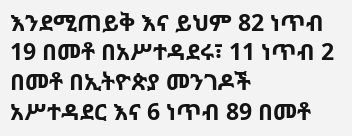እንደሚጠይቅ እና ይህም 82 ነጥብ 19 በመቶ በአሥተዳደሩ፣ 11 ነጥብ 2 በመቶ በኢትዮጵያ መንገዶች አሥተዳደር እና 6 ነጥብ 89 በመቶ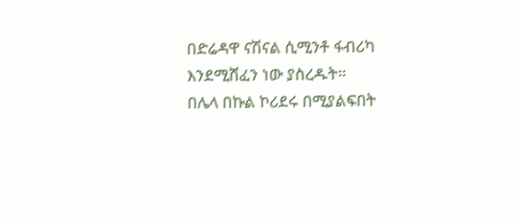በድሬዳዋ ናሽናል ሲሚንቶ ፋብሪካ እንደሚሸፈን ነው ያስረዱት፡፡
በሌላ በኩል ኮሪደሩ በሚያልፍበት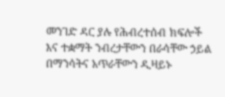መንገድ ዳር ያሉ የሕብረተሰብ ክፍሎች እና ተቋማት ንብረታቸውን በራሳቸው ኃይል በማንሳትና አጥራቸውን ዲዛይኑ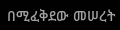በሚፈቅደው መሠረት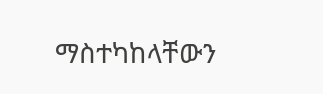ማስተካከላቸውን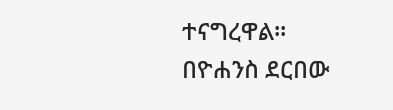ተናግረዋል፡፡
በዮሐንስ ደርበው